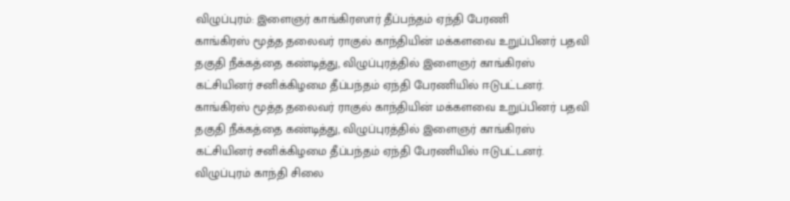விழுப்புரம்: இளைஞர் காங்கிரஸார் தீப்பந்தம் ஏந்தி பேரணி
காங்கிரஸ் மூத்த தலைவர் ராகுல் காந்தியின் மக்களவை உறுப்பினர் பதவி தகுதி நீக்கத்தை கண்டித்து, விழுப்புரத்தில் இளைஞர் காங்கிரஸ் கட்சியினர் சனிக்கிழமை தீப்பந்தம் ஏந்தி பேரணியில் ஈடுபட்டனர்.
காங்கிரஸ் மூத்த தலைவர் ராகுல் காந்தியின் மக்களவை உறுப்பினர் பதவி தகுதி நீக்கத்தை கண்டித்து, விழுப்புரத்தில் இளைஞர் காங்கிரஸ் கட்சியினர் சனிக்கிழமை தீப்பந்தம் ஏந்தி பேரணியில் ஈடுபட்டனர்.
விழுப்புரம் காந்தி சிலை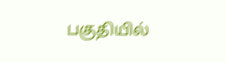பகுதியில்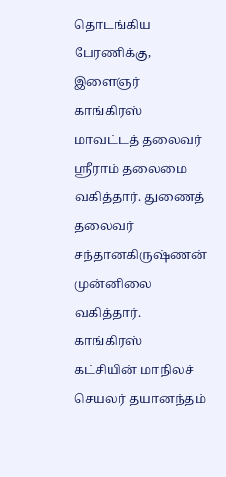தொடங்கிய பேரணிக்கு, இளைஞர் காங்கிரஸ் மாவட்டத் தலைவர் ஸ்ரீராம் தலைமை வகித்தார். துணைத் தலைவர் சந்தானகிருஷ்ணன் முன்னிலை வகித்தார். காங்கிரஸ் கட்சியின் மாநிலச் செயலர் தயானந்தம்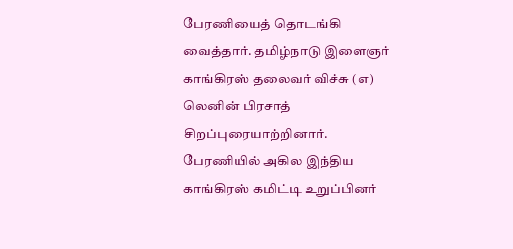பேரணியைத் தொடங்கி வைத்தார். தமிழ்நாடு இளைஞர் காங்கிரஸ் தலைவர் விச்சு (எ) லெனின் பிரசாத் சிறப்புரையாற்றினார்.
பேரணியில் அகில இந்திய காங்கிரஸ் கமிட்டி உறுப்பினர்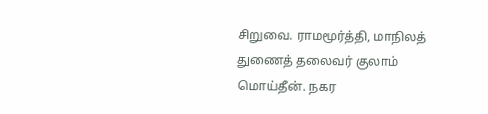சிறுவை. ராமமூர்த்தி, மாநிலத் துணைத் தலைவர் குலாம் மொய்தீன். நகர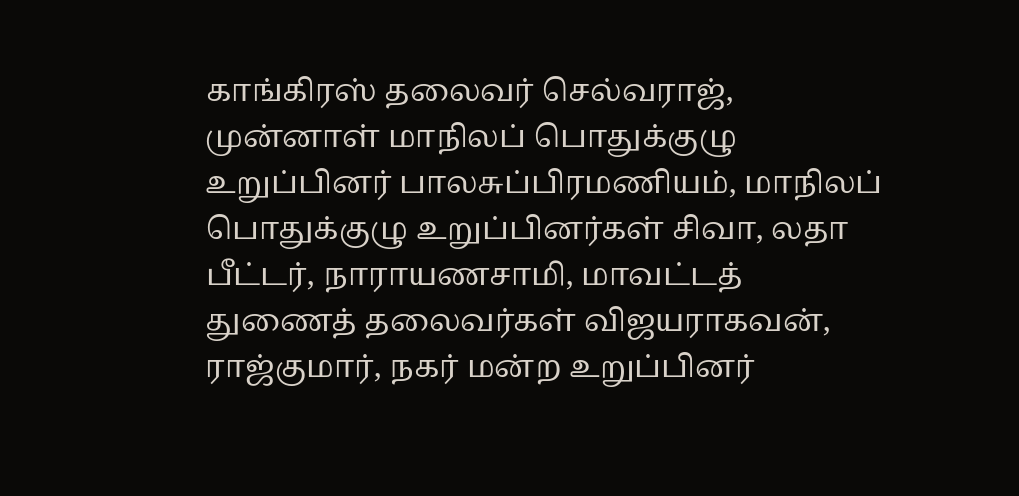காங்கிரஸ் தலைவர் செல்வராஜ், முன்னாள் மாநிலப் பொதுக்குழு உறுப்பினர் பாலசுப்பிரமணியம், மாநிலப் பொதுக்குழு உறுப்பினர்கள் சிவா, லதா பீட்டர், நாராயணசாமி, மாவட்டத் துணைத் தலைவர்கள் விஜயராகவன், ராஜ்குமார், நகர் மன்ற உறுப்பினர்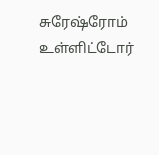சுரேஷ்ரோம் உள்ளிட்டோர்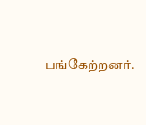பங்கேற்றனர்.